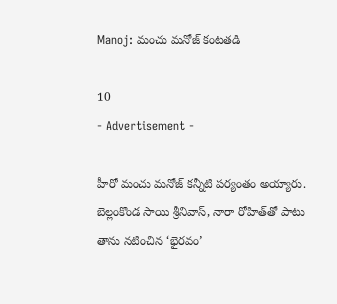Manoj: మంచు మనోజ్ కంటతడి

10
- Advertisement -

హీరో మంచు మనోజ్ కన్నీటి పర్యంతం అయ్యారు. బెల్లంకొండ సాయి శ్రీనివాస్, నారా రోహిత్‌తో పాటు తాను నటించిన ‘భైరవం’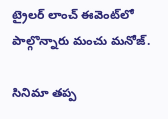ట్రైలర్ లాంచ్ ఈవెంట్‌లో పాల్గొన్నారు మంచు మనోజ్.

సినిమా తప్ప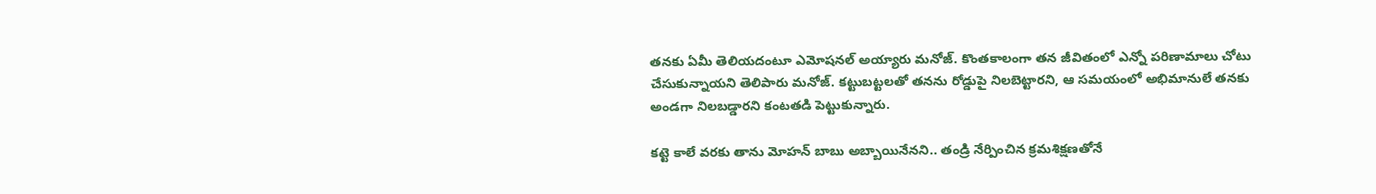తనకు ఏమీ తెలియదంటూ ఎమోషనల్ అయ్యారు మనోజ్. కొంతకాలంగా తన జీవితంలో ఎన్నో పరిణామాలు చోటు చేసుకున్నాయని తెలిపారు మనోజ్. కట్టుబట్టలతో తనను రోడ్డుపై నిలబెట్టారని, ఆ సమయంలో అభిమానులే తనకు అండగా నిలబడ్డారని కంటతడి పెట్టుకున్నారు.

కట్టె కాలే వరకు తాను మోహన్ బాబు అబ్బాయినేనని.. తండ్రి నేర్పించిన క్రమశిక్షణతోనే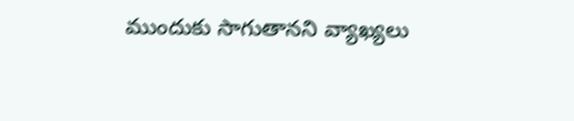ముందుకు సాగుతానని వ్యాఖ్యలు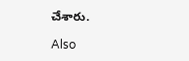చేశారు.

Also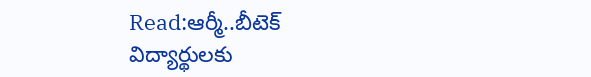Read:ఆర్మీ..బీటెక్ విద్యార్థులకు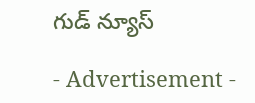గుడ్‌ న్యూస్

- Advertisement -